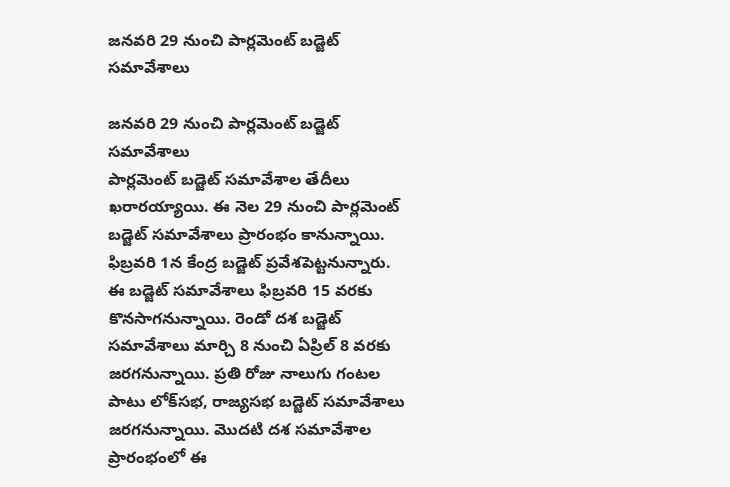జనవరి 29 నుంచి పార్లమెంట్ బడ్జెట్ సమావేశాలు

జనవరి 29 నుంచి పార్లమెంట్ బడ్జెట్ సమావేశాలు
పార్లమెంట్‌ బడ్జెట్‌ సమావేశాల తేదీలు ఖరారయ్యాయి. ఈ నెల 29 నుంచి పార్లమెంట్‌ బడ్జెట్‌ సమావేశాలు ప్రారంభం కానున్నాయి. ఫిబ్రవరి 1న కేంద్ర బడ్జెట్‌ ప్రవేశపెట్టనున్నారు. ఈ బడ్జెట్‌ సమావేశాలు ఫిబ్రవరి 15 వరకు కొనసాగనున్నాయి. రెండో దశ బడ్జెట్ సమావేశాలు మార్చి 8 నుంచి ఏప్రిల్ 8 వరకు జరగనున్నాయి. ప్రతి రోజు నాలుగు గంటల పాటు లోక్‌సభ, రాజ్యసభ బడ్జెట్ సమావేశాలు జరగనున్నాయి. మొదటి దశ సమావేశాల ప్రారంభంలో ఈ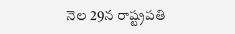నెల 29న రాష్ట్రపతి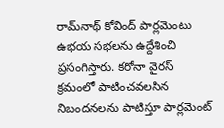రామ్‌నాథ్ కోవింద్ పార్లమెంటు ఉభయ సభలను ఉద్దేశించి ప్రసంగిస్తారు. కరోనా వైరస్ క్రమంలో పాటించవలసిన నిబందనలను పాటిస్తూ పార్లమెంట్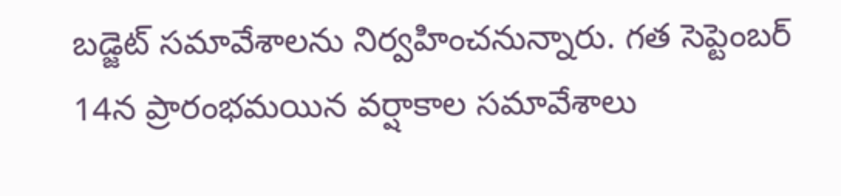బడ్జెట్ సమావేశాలను నిర్వహించనున్నారు. గత సెప్టెంబర్‌ 14న ప్రారంభమయిన వర్షాకాల సమావేశాలు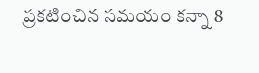ప్రకటించిన సమయం కన్నా 8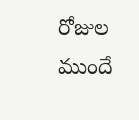రోజుల ముందే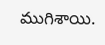ముగిశాయి.